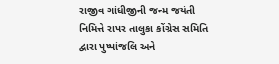રાજીવ ગાંધીજીની જન્મ જયંતી નિમિત્તે રાપર તાલુકા કોંગ્રેસ સમિતિ દ્વારા પુષ્પાંજલિ અને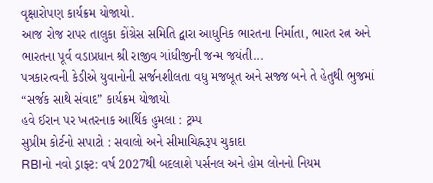વૃક્ષારોપણ કાર્યક્રમ યોજાયો.
આજ રોજ રાપર તાલુકા કોંગ્રેસ સમિતિ દ્વારા આધુનિક ભારતના નિર્માતા, ભારત રત્ન અને ભારતના પૂર્વ વડાપ્રધાન શ્રી રાજીવ ગાંધીજીની જન્મ જયંતી...
પત્રકારત્વની કેડીએ યુવાનોની સર્જનશીલતા વધુ મજબૂત અને સજ્જ બને તે હેતુથી ભુજમાં “સર્જક સાથે સંવાદ” કાર્યક્રમ યોજાયો
હવે ઈરાન પર ખતરનાક આર્થિક હુમલા : ટ્રમ્પ
સુપ્રીમ કોર્ટનો સપાટો : સવાલો અને સીમાચિહ્નરૂપ ચુકાદા
RBIનો નવો ડ્રાફ્ટ: વર્ષ 2027થી બદલાશે પર્સનલ અને હોમ લોનનો નિયમ